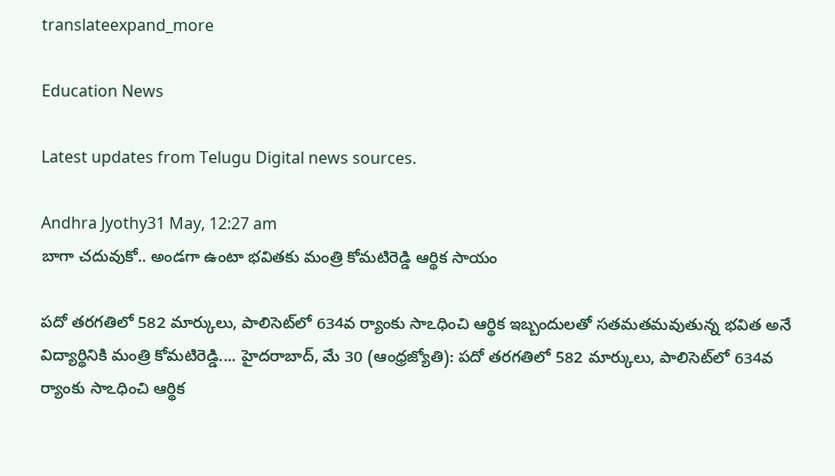translateexpand_more

Education News

Latest updates from Telugu Digital news sources.

Andhra Jyothy31 May, 12:27 am
బాగా చదువుకో.. అండగా ఉంటా భవితకు మంత్రి కోమటిరెడ్డి ఆర్థిక సాయం

పదో తరగతిలో 582 మార్కులు, పాలిసెట్‌లో 634వ ర్యాంకు సాఽధించి ఆర్థిక ఇబ్బందులతో సతమతమవుతున్న భవిత అనే విద్యార్థినికి మంత్రి కోమటిరెడ్డి.... హైదరాబాద్‌, మే 30 (ఆంధ్రజ్యోతి): పదో తరగతిలో 582 మార్కులు, పాలిసెట్‌లో 634వ ర్యాంకు సాఽధించి ఆర్థిక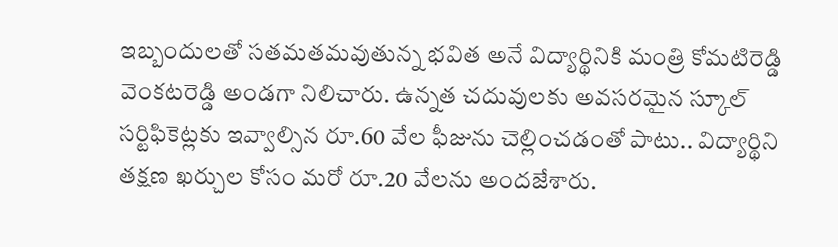ఇబ్బందులతో సతమతమవుతున్న భవిత అనే విద్యార్థినికి మంత్రి కోమటిరెడ్డి వెంకటరెడ్డి అండగా నిలిచారు. ఉన్నత చదువులకు అవసరమైన స్కూల్‌ సర్టిఫికెట్లకు ఇవ్వాల్సిన రూ.60 వేల ఫీజును చెల్లించడంతో పాటు.. విద్యార్థిని తక్షణ ఖర్చుల కోసం మరో రూ.20 వేలను అందజేశారు.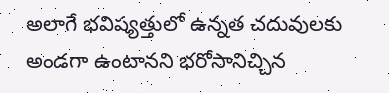అలాగే భవిష్యత్తులో ఉన్నత చదువులకు అండగా ఉంటానని భరోసానిచ్చిన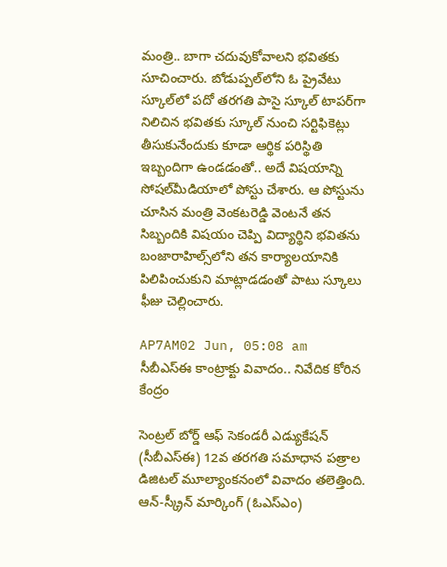మంత్రి.. బాగా చదువుకోవాలని భవితకు సూచించారు. బోడుప్పల్‌లోని ఓ ప్రైవేటు స్కూల్‌లో పదో తరగతి పాసై స్కూల్‌ టాపర్‌గా నిలిచిన భవితకు స్కూల్‌ నుంచి సర్టిఫికెట్లు తీసుకునేందుకు కూడా ఆర్థిక పరిస్థితి ఇబ్బందిగా ఉండడంతో.. అదే విషయాన్ని సోషల్‌మీడియాలో పోస్టు చేశారు. ఆ పోస్టును చూసిన మంత్రి వెంకటరెడ్డి వెంటనే తన సిబ్బందికి విషయం చెప్పి విద్యార్థిని భవితను బంజారాహిల్స్‌లోని తన కార్యాలయానికి పిలిపించుకుని మాట్లాడడంతో పాటు స్కూలు ఫీజు చెల్లించారు.

AP7AM02 Jun, 05:08 am
సీబీఎస్ఈ కాంట్రాక్టు వివాదం.. నివేదిక కోరిన కేంద్రం

సెంట్రల్ బోర్డ్ ఆఫ్ సెకండరీ ఎడ్యుకేషన్ (సీబీఎస్ఈ) 12వ తరగతి సమాధాన పత్రాల డిజిటల్ మూల్యాంకనంలో వివాదం తలెత్తింది. ఆన్-స్క్రీన్ మార్కింగ్ (ఓఎస్ఎం)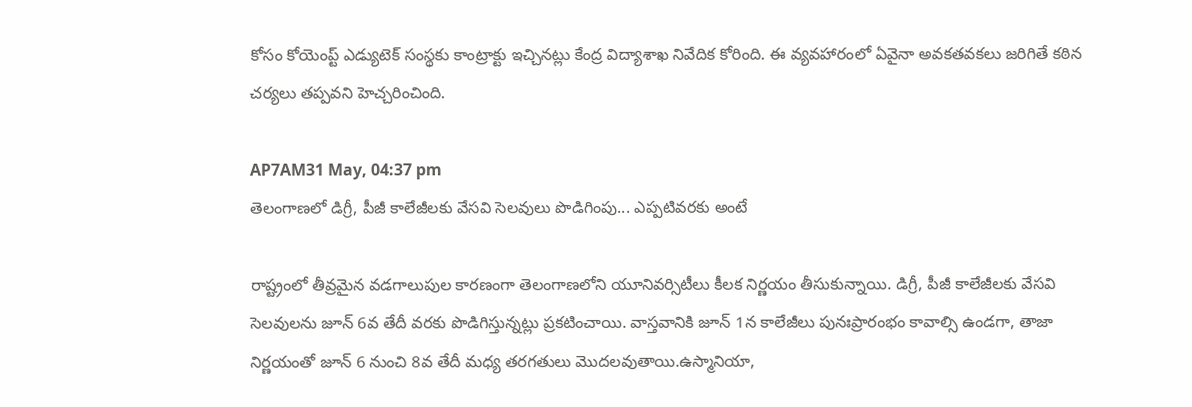కోసం కోయెంప్ట్ ఎడ్యుటెక్ సంస్థకు కాంట్రాక్టు ఇచ్చినట్లు కేంద్ర విద్యాశాఖ నివేదిక కోరింది. ఈ వ్యవహారంలో ఏవైనా అవకతవకలు జరిగితే కఠిన చర్యలు తప్పవని హెచ్చరించింది.

AP7AM31 May, 04:37 pm
తెలంగాణలో డిగ్రీ, పీజీ కాలేజీలకు వేసవి సెలవులు పొడిగింపు... ఎప్పటివరకు అంటే

రాష్ట్రంలో తీవ్రమైన వడగాలుపుల కారణంగా తెలంగాణలోని యూనివర్సిటీలు కీలక నిర్ణయం తీసుకున్నాయి. డిగ్రీ, పీజీ కాలేజీలకు వేసవి సెలవులను జూన్ 6వ తేదీ వరకు పొడిగిస్తున్నట్లు ప్రకటించాయి. వాస్తవానికి జూన్ 1న కాలేజీలు పునఃప్రారంభం కావాల్సి ఉండగా, తాజా నిర్ణయంతో జూన్ 6 నుంచి 8వ తేదీ మధ్య తరగతులు మొదలవుతాయి.ఉస్మానియా,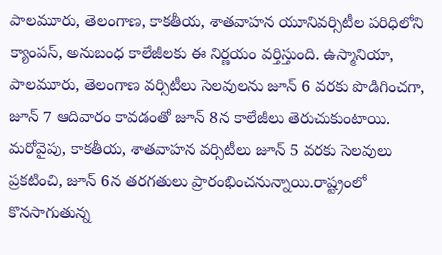పాలమూరు, తెలంగాణ, కాకతీయ, శాతవాహన యూనివర్సిటీల పరిధిలోని క్యాంపస్, అనుబంధ కాలేజీలకు ఈ నిర్ణయం వర్తిస్తుంది. ఉస్మానియా, పాలమూరు, తెలంగాణ వర్సిటీలు సెలవులను జూన్ 6 వరకు పొడిగించగా, జూన్ 7 ఆదివారం కావడంతో జూన్ 8న కాలేజీలు తెరుచుకుంటాయి. మరోవైపు, కాకతీయ, శాతవాహన వర్సిటీలు జూన్ 5 వరకు సెలవులు ప్రకటించి, జూన్ 6న తరగతులు ప్రారంభించనున్నాయి.రాష్ట్రంలో కొనసాగుతున్న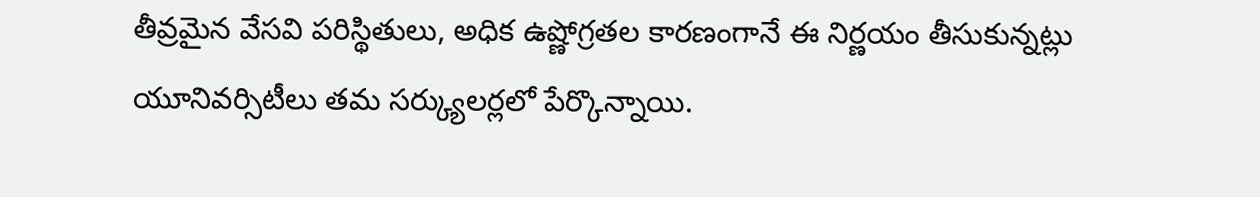తీవ్రమైన వేసవి పరిస్థితులు, అధిక ఉష్ణోగ్రతల కారణంగానే ఈ నిర్ణయం తీసుకున్నట్లు యూనివర్సిటీలు తమ సర్క్యులర్లలో పేర్కొన్నాయి.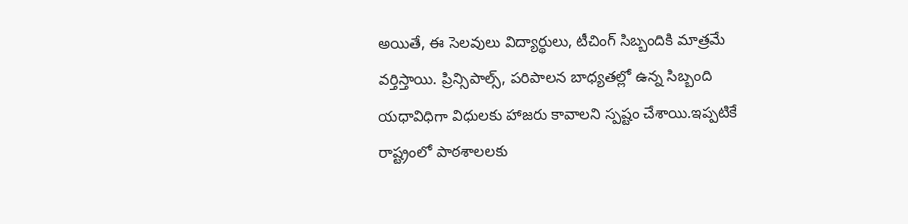అయితే, ఈ సెలవులు విద్యార్థులు, టీచింగ్ సిబ్బందికి మాత్రమే వర్తిస్తాయి. ప్రిన్సిపాల్స్, పరిపాలన బాధ్యతల్లో ఉన్న సిబ్బంది యధావిధిగా విధులకు హాజరు కావాలని స్పష్టం చేశాయి.ఇప్పటికే రాష్ట్రంలో పాఠశాలలకు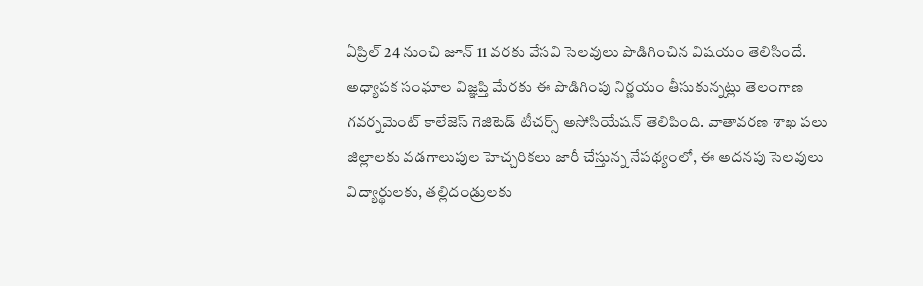ఏప్రిల్ 24 నుంచి జూన్ 11 వరకు వేసవి సెలవులు పొడిగించిన విషయం తెలిసిందే. అధ్యాపక సంఘాల విజ్ఞప్తి మేరకు ఈ పొడిగింపు నిర్ణయం తీసుకున్నట్లు తెలంగాణ గవర్నమెంట్ కాలేజెస్ గెజిటెడ్ టీచర్స్ అసోసియేషన్ తెలిపింది. వాతావరణ శాఖ పలు జిల్లాలకు వడగాలుపుల హెచ్చరికలు జారీ చేస్తున్న నేపథ్యంలో, ఈ అదనపు సెలవులు విద్యార్థులకు, తల్లిదండ్రులకు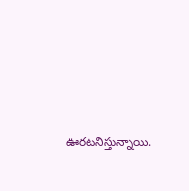ఊరటనిస్తున్నాయి.